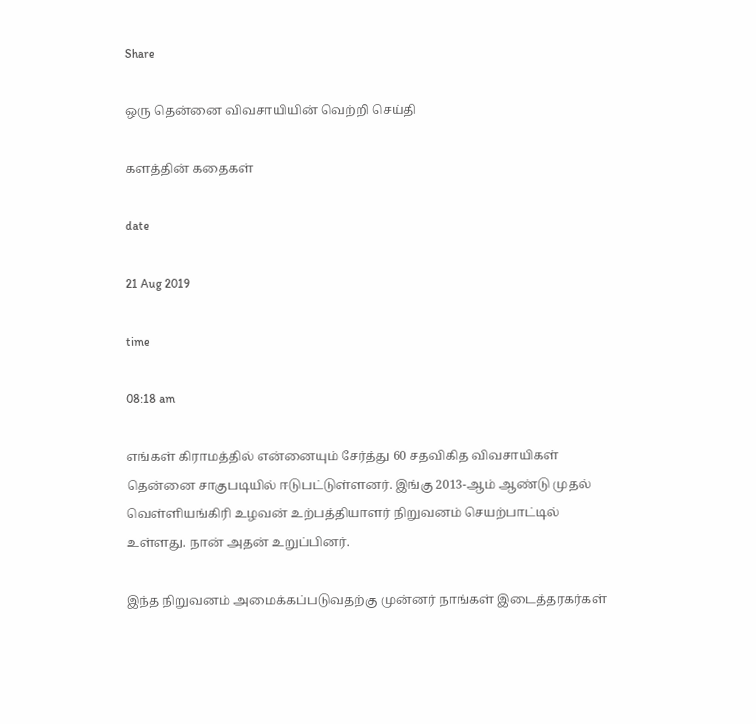Share

ஒரு தென்னை விவசாயியின் வெற்றி செய்தி

களத்தின் கதைகள்

date

21 Aug 2019

time

08:18 am

எங்கள் கிராமத்தில் என்னையும் சேர்த்து 60 சதவிகித விவசாயிகள் தென்னை சாகுபடியில் ஈடுபட்டுள்ளனர். இங்கு 2013-ஆம் ஆண்டு முதல் வெள்ளியங்கிரி உழவன் உற்பத்தியாளர் நிறுவனம் செயற்பாட்டில் உள்ளது. நான் அதன் உறுப்பினர்.

இந்த நிறுவனம் அமைக்கப்படுவதற்கு முன்னர் நாங்கள் இடைத்தரகர்கள்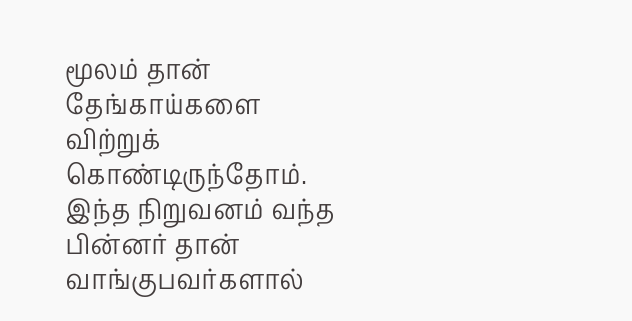மூலம் தான் தேங்காய்களை விற்றுக் கொண்டிருந்தோம். இந்த நிறுவனம் வந்த பின்னர் தான் வாங்குபவர்களால்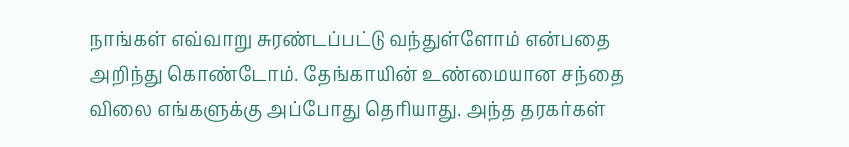நாங்கள் எவ்வாறு சுரண்டப்பட்டு வந்துள்ளோம் என்பதை அறிந்து கொண்டோம். தேங்காயின் உண்மையான சந்தை விலை எங்களுக்கு அப்போது தெரியாது. அந்த தரகர்கள்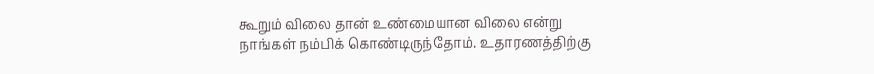கூறும் விலை தான் உண்மையான விலை என்று நாங்கள் நம்பிக் கொண்டிருந்தோம். உதாரணத்திற்கு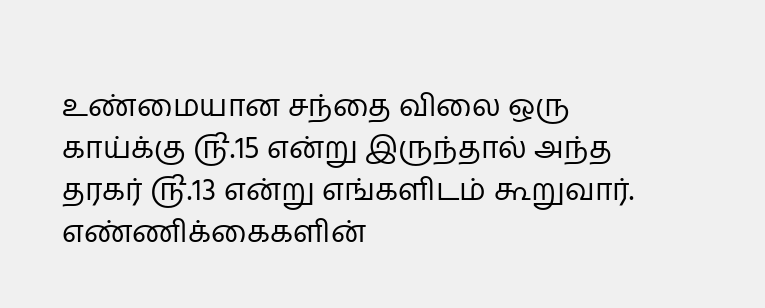உண்மையான சந்தை விலை ஒரு காய்க்கு ௹.15 என்று இருந்தால் அந்த தரகர் ௹.13 என்று எங்களிடம் கூறுவார். எண்ணிக்கைகளின்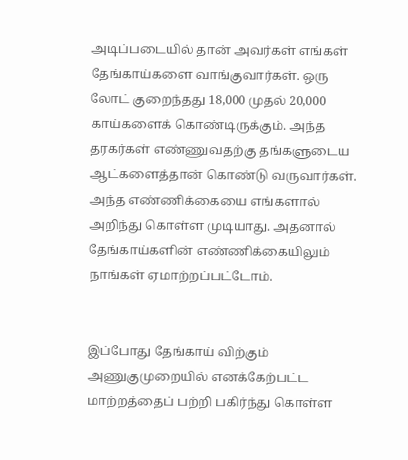அடிப்படையில் தான் அவர்கள் எங்கள் தேங்காய்களை வாங்குவார்கள். ஒரு லோட் குறைந்தது 18,000 முதல் 20,000 காய்களைக் கொண்டிருக்கும். அந்த தரகர்கள் எண்ணுவதற்கு தங்களுடைய ஆட்களைத்தான் கொண்டு வருவார்கள். அந்த எண்ணிக்கையை எங்களால் அறிந்து கொள்ள முடியாது. அதனால் தேங்காய்களின் எண்ணிக்கையிலும் நாங்கள் ஏமாற்றப்பட்டோம்.


இப்போது தேங்காய் விற்கும் அணுகுமுறையில் எனக்கேற்பட்ட மாற்றத்தைப் பற்றி பகிர்ந்து கொள்ள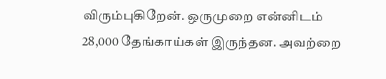விரும்புகிறேன். ஒருமுறை என்னிடம் 28,000 தேங்காய்கள் இருந்தன. அவற்றை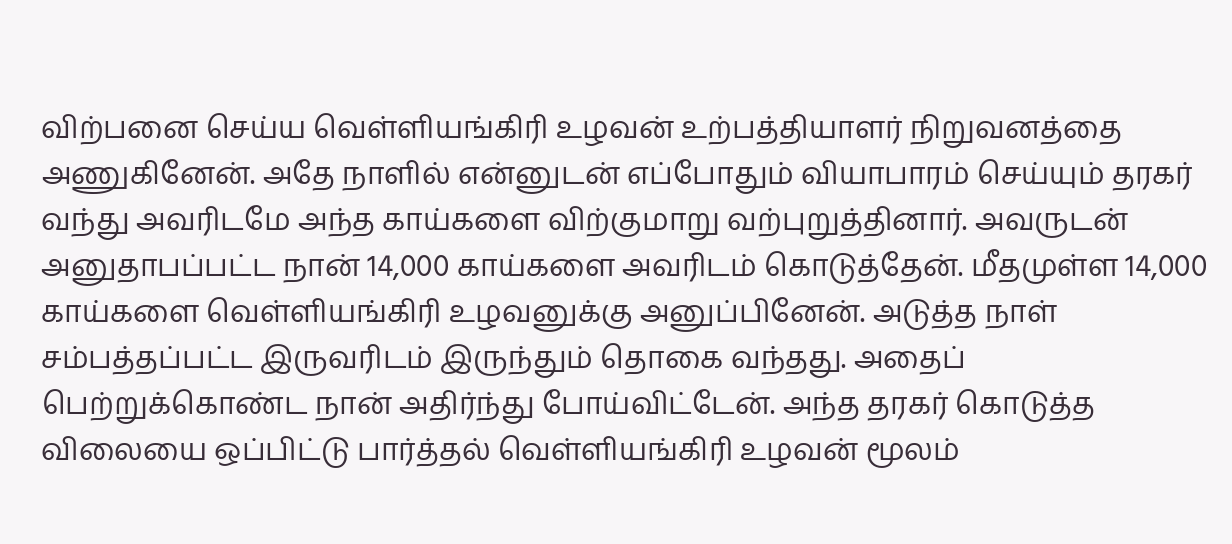விற்பனை செய்ய வெள்ளியங்கிரி உழவன் உற்பத்தியாளர் நிறுவனத்தை அணுகினேன். அதே நாளில் என்னுடன் எப்போதும் வியாபாரம் செய்யும் தரகர் வந்து அவரிடமே அந்த காய்களை விற்குமாறு வற்புறுத்தினார். அவருடன் அனுதாபப்பட்ட நான் 14,000 காய்களை அவரிடம் கொடுத்தேன். மீதமுள்ள 14,000 காய்களை வெள்ளியங்கிரி உழவனுக்கு அனுப்பினேன். அடுத்த நாள் சம்பத்தப்பட்ட இருவரிடம் இருந்தும் தொகை வந்தது. அதைப் பெற்றுக்கொண்ட நான் அதிர்ந்து போய்விட்டேன். அந்த தரகர் கொடுத்த விலையை ஒப்பிட்டு பார்த்தல் வெள்ளியங்கிரி உழவன் மூலம்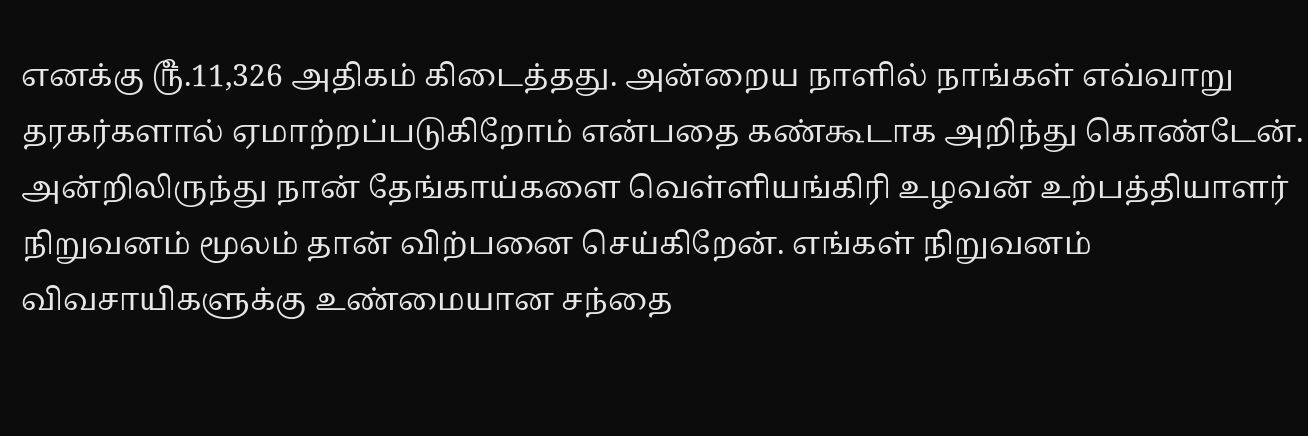எனக்கு ௹.11,326 அதிகம் கிடைத்தது. அன்றைய நாளில் நாங்கள் எவ்வாறு தரகர்களால் ஏமாற்றப்படுகிறோம் என்பதை கண்கூடாக அறிந்து கொண்டேன். அன்றிலிருந்து நான் தேங்காய்களை வெள்ளியங்கிரி உழவன் உற்பத்தியாளர் நிறுவனம் மூலம் தான் விற்பனை செய்கிறேன். எங்கள் நிறுவனம் விவசாயிகளுக்கு உண்மையான சந்தை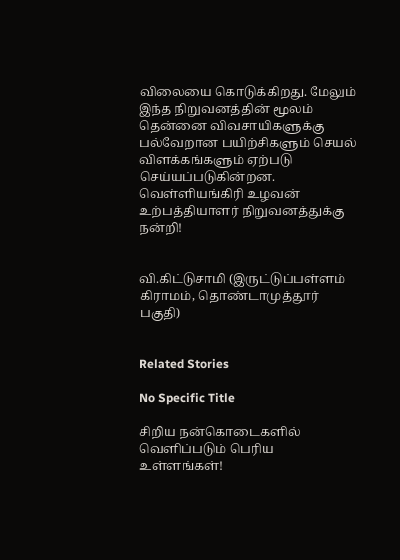விலையை கொடுக்கிறது. மேலும் இந்த நிறுவனத்தின் மூலம் தென்னை விவசாயிகளுக்கு பல்வேறான பயிற்சிகளும் செயல் விளக்கங்களும் ஏற்படு செய்யப்படுகின்றன. வெள்ளியங்கிரி உழவன் உற்பத்தியாளர் நிறுவனத்துக்கு நன்றி!


வி.கிட்டுசாமி (இருட்டுப்பள்ளம் கிராமம், தொண்டாமுத்தூர் பகுதி)


Related Stories

No Specific Title

சிறிய நன்கொடைகளில் வெளிப்படும் பெரிய உள்ளங்கள்!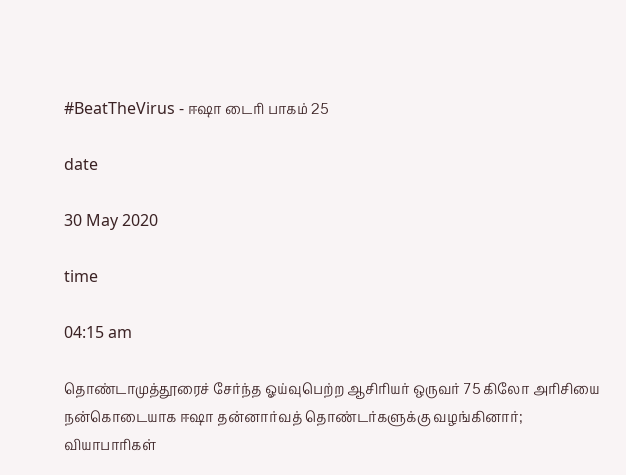#BeatTheVirus - ஈஷா டைரி பாகம் 25

date

30 May 2020

time

04:15 am

தொண்டாமுத்தூரைச் சேர்ந்த ஓய்வுபெற்ற ஆசிரியர் ஒருவர் 75 கிலோ அரிசியை நன்கொடையாக ஈஷா தன்னார்வத் தொண்டர்களுக்கு வழங்கினார்; வியாபாரிகள்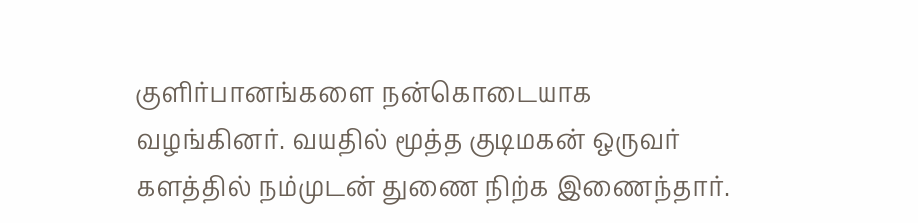குளிர்பானங்களை நன்கொடையாக வழங்கினர். வயதில் மூத்த குடிமகன் ஒருவர் களத்தில் நம்முடன் துணை நிற்க இணைந்தார்.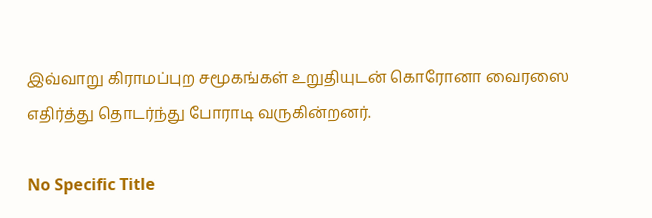இவ்வாறு கிராமப்புற சமூகங்கள் உறுதியுடன் கொரோனா வைரஸை எதிர்த்து தொடர்ந்து போராடி வருகின்றனர்.

No Specific Title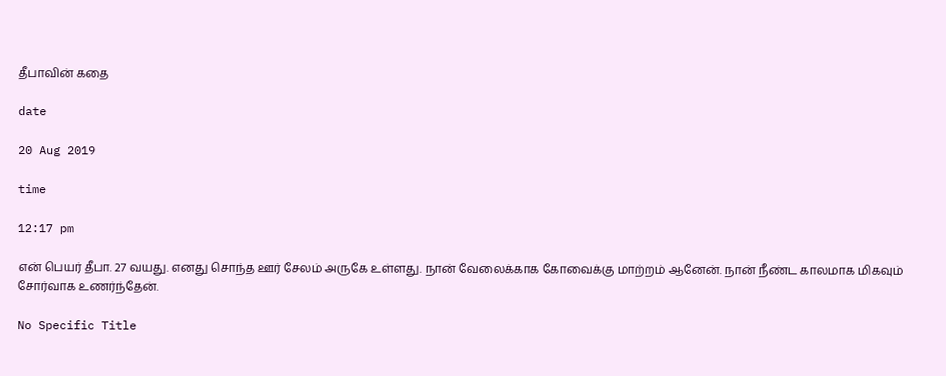தீபாவின் கதை

date

20 Aug 2019

time

12:17 pm

என் பெயர் தீபா. 27 வயது. எனது சொந்த ஊர் சேலம் அருகே உள்ளது. நான் வேலைக்காக கோவைக்கு மாற்றம் ஆனேன். நான் நீண்ட காலமாக மிகவும் சோர்வாக உணர்ந்தேன்.

No Specific Title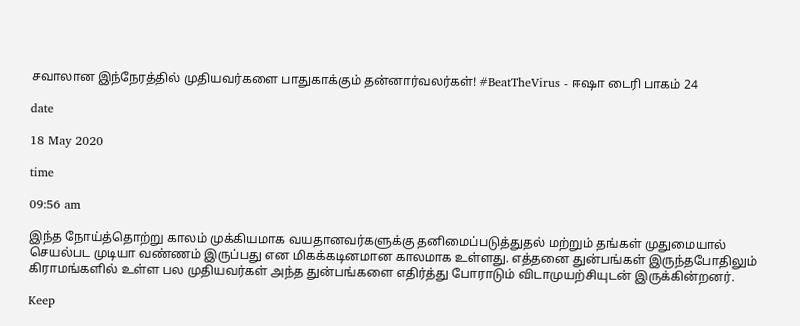சவாலான இந்நேரத்தில் முதியவர்களை பாதுகாக்கும் தன்னார்வலர்கள்! #BeatTheVirus - ஈஷா டைரி பாகம் 24

date

18 May 2020

time

09:56 am

இந்த நோய்த்தொற்று காலம் முக்கியமாக வயதானவர்களுக்கு தனிமைப்படுத்துதல் மற்றும் தங்கள் முதுமையால் செயல்பட முடியா வண்ணம் இருப்பது என மிகக்கடினமான காலமாக உள்ளது. எத்தனை துன்பங்கள் இருந்தபோதிலும் கிராமங்களில் உள்ள பல முதியவர்கள் அந்த துன்பங்களை எதிர்த்து போராடும் விடாமுயற்சியுடன் இருக்கின்றனர்.

Keep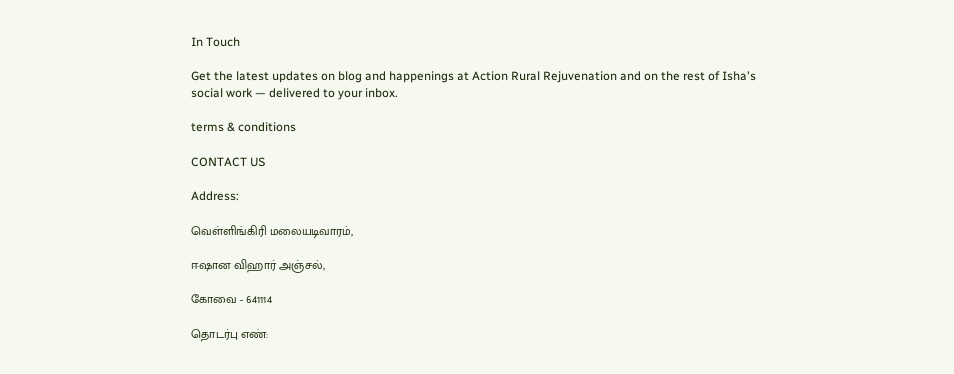In Touch

Get the latest updates on blog and happenings at Action Rural Rejuvenation and on the rest of Isha's social work — delivered to your inbox.

terms & conditions

CONTACT US

Address:

வெள்ளிங்கிரி மலையடிவாரம்,

ஈஷான விஹார் அஞ்சல்,

கோவை - 641114

தொடர்பு எண்: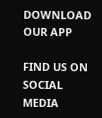DOWNLOAD OUR APP

FIND US ON SOCIAL MEDIA